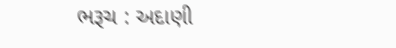ભરૂચ : અદાણી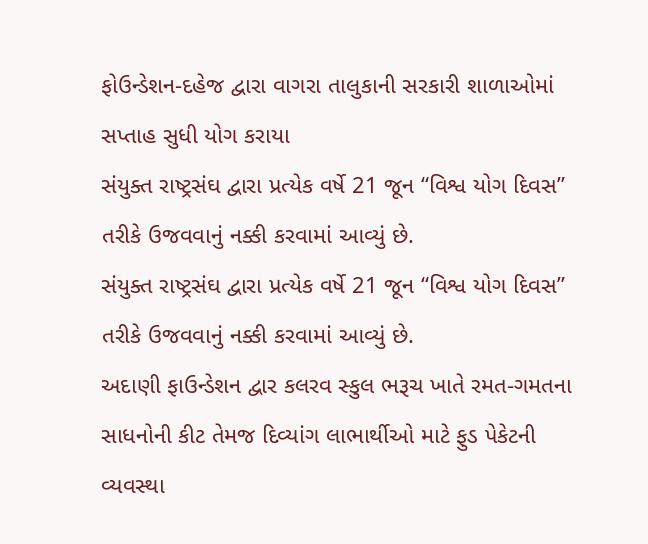ફોઉન્ડેશન-દહેજ દ્વારા વાગરા તાલુકાની સરકારી શાળાઓમાં સપ્તાહ સુધી યોગ કરાયા
સંયુક્ત રાષ્ટ્રસંઘ દ્વારા પ્રત્યેક વર્ષે 21 જૂન “વિશ્વ યોગ દિવસ” તરીકે ઉજવવાનું નક્કી કરવામાં આવ્યું છે.
સંયુક્ત રાષ્ટ્રસંઘ દ્વારા પ્રત્યેક વર્ષે 21 જૂન “વિશ્વ યોગ દિવસ” તરીકે ઉજવવાનું નક્કી કરવામાં આવ્યું છે.
અદાણી ફાઉન્ડેશન દ્વાર કલરવ સ્કુલ ભરૂચ ખાતે રમત-ગમતના સાધનોની કીટ તેમજ દિવ્યાંગ લાભાર્થીઓ માટે ફુડ પેકેટની વ્યવસ્થા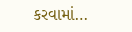કરવામાં…